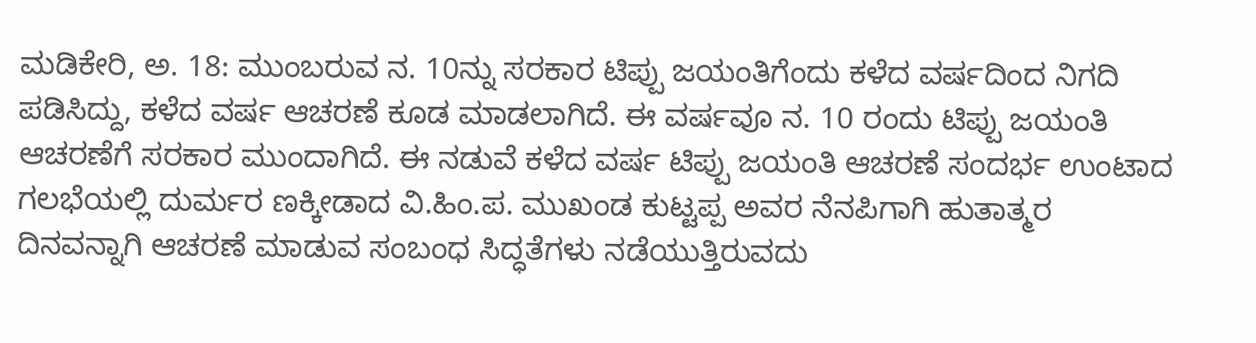ಮಡಿಕೇರಿ, ಅ. 18: ಮುಂಬರುವ ನ. 10ನ್ನು ಸರಕಾರ ಟಿಪ್ಪು ಜಯಂತಿಗೆಂದು ಕಳೆದ ವರ್ಷದಿಂದ ನಿಗದಿ ಪಡಿಸಿದ್ದು, ಕಳೆದ ವರ್ಷ ಆಚರಣೆ ಕೂಡ ಮಾಡಲಾಗಿದೆ. ಈ ವರ್ಷವೂ ನ. 10 ರಂದು ಟಿಪ್ಪು ಜಯಂತಿ ಆಚರಣೆಗೆ ಸರಕಾರ ಮುಂದಾಗಿದೆ. ಈ ನಡುವೆ ಕಳೆದ ವರ್ಷ ಟಿಪ್ಪು ಜಯಂತಿ ಆಚರಣೆ ಸಂದರ್ಭ ಉಂಟಾದ ಗಲಭೆಯಲ್ಲಿ ದುರ್ಮರ ಣಕ್ಕೀಡಾದ ವಿ.ಹಿಂ.ಪ. ಮುಖಂಡ ಕುಟ್ಟಪ್ಪ ಅವರ ನೆನಪಿಗಾಗಿ ಹುತಾತ್ಮರ ದಿನವನ್ನಾಗಿ ಆಚರಣೆ ಮಾಡುವ ಸಂಬಂಧ ಸಿದ್ಧತೆಗಳು ನಡೆಯುತ್ತಿರುವದು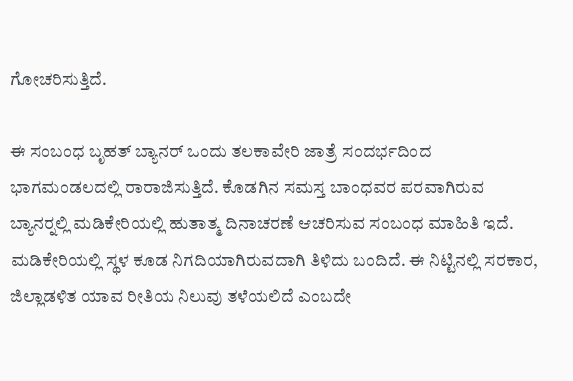ಗೋಚರಿಸುತ್ತಿದೆ.

ಈ ಸಂಬಂಧ ಬೃಹತ್ ಬ್ಯಾನರ್ ಒಂದು ತಲಕಾವೇರಿ ಜಾತ್ರೆ ಸಂದರ್ಭದಿಂದ ಭಾಗಮಂಡಲದಲ್ಲಿ ರಾರಾಜಿಸುತ್ತಿದೆ. ಕೊಡಗಿನ ಸಮಸ್ತ ಬಾಂಧವರ ಪರವಾಗಿರುವ ಬ್ಯಾನರ್‍ನಲ್ಲಿ ಮಡಿಕೇರಿಯಲ್ಲಿ ಹುತಾತ್ಮ ದಿನಾಚರಣೆ ಆಚರಿಸುವ ಸಂಬಂಧ ಮಾಹಿತಿ ಇದೆ. ಮಡಿಕೇರಿಯಲ್ಲಿ ಸ್ಥಳ ಕೂಡ ನಿಗದಿಯಾಗಿರುವದಾಗಿ ತಿಳಿದು ಬಂದಿದೆ. ಈ ನಿಟ್ಟಿನಲ್ಲಿ ಸರಕಾರ, ಜಿಲ್ಲಾಡಳಿತ ಯಾವ ರೀತಿಯ ನಿಲುವು ತಳೆಯಲಿದೆ ಎಂಬದೇ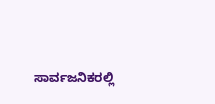ಸಾರ್ವಜನಿಕರಲ್ಲಿ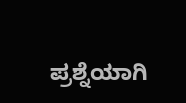ಪ್ರಶ್ನೆಯಾಗಿ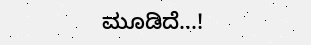ಮೂಡಿದೆ...!